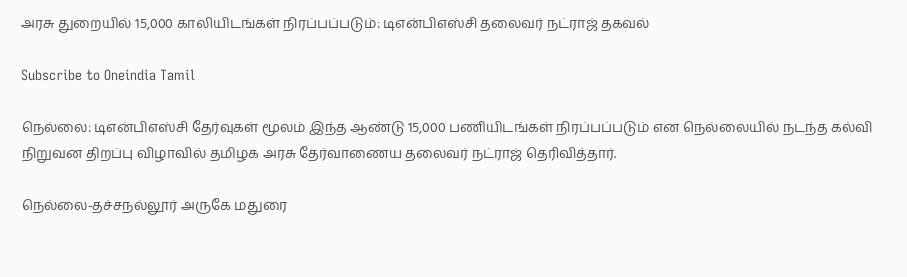அரசு துறையில் 15,000 காலியிடங்கள் நிரப்பப்படும்: டிஎன்பிஎஸ்சி தலைவர் நட்ராஜ் தகவல்

Subscribe to Oneindia Tamil

நெல்லை: டிஎன்பிஎஸ்சி தேர்வுகள் மூலம் இந்த ஆண்டு 15,000 பணியிடங்கள் நிரப்பப்படும் என நெல்லையில் நடந்த கல்வி நிறுவன திறப்பு விழாவில் தமிழக அரசு தேர்வாணைய தலைவர் நட்ராஜ் தெரிவித்தார்.

நெல்லை-தச்சநல்லூர் அருகே மதுரை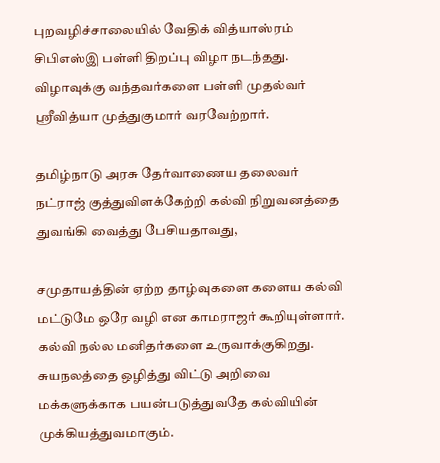புறவழிச்சாலையில் வேதிக் வித்யாஸ்ரம் சிபிஎஸ்இ பள்ளி திறப்பு விழா நடந்தது. விழாவுக்கு வந்தவர்களை பள்ளி முதல்வர் ஸ்ரீவித்யா முத்துகுமார் வரவேற்றார்.

தமிழ்நாடு அரசு தேர்வாணைய தலைவர் நட்ராஜ் குத்துவிளக்கேற்றி கல்வி நிறுவனத்தை துவங்கி வைத்து பேசியதாவது,

சமுதாயத்தின் ஏற்ற தாழ்வுகளை களைய கல்வி மட்டுமே ஒரே வழி என காமராஜர் கூறியுள்ளார். கல்வி நல்ல மனிதர்களை உருவாக்குகிறது. சுயநலத்தை ஒழித்து விட்டு அறிவை மக்களுக்காக பயன்படுத்துவதே கல்வியின் முக்கியத்துவமாகும்.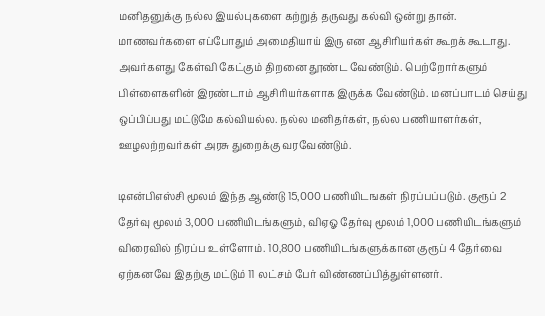மனிதனுக்கு நல்ல இயல்புகளை கற்றுத் தருவது கல்வி ஒன்று தான். மாணவர்களை எப்போதும் அமைதியாய் இரு என ஆசிரியர்கள் கூறக் கூடாது. அவர்களது கேள்வி கேட்கும் திறனை தூண்ட வேண்டும். பெற்றோர்களும் பிள்ளைகளின் இரண்டாம் ஆசிரியர்களாக இருக்க வேண்டும். மனப்பாடம் செய்து ஒப்பிப்பது மட்டுமே கல்வியல்ல. நல்ல மனிதர்கள், நல்ல பணியாளர்கள், ஊழலற்றவர்கள் அரசு துறைக்கு வரவேண்டும்.

டிஎன்பிஎஸ்சி மூலம் இந்த ஆண்டு 15,000 பணியிடஙகள் நிரப்பப்படும். குரூப் 2 தேர்வு மூலம் 3,000 பணியிடங்களும், விஏஓ தேர்வு மூலம் 1,000 பணியிடங்களும் விரைவில் நிரப்ப உள்ளோம். 10,800 பணியிடங்களுக்கான குரூப் 4 தேர்வை ஏற்கனவே இதற்கு மட்டும் 11 லட்சம் பேர் விண்ணப்பித்துள்ளனர்.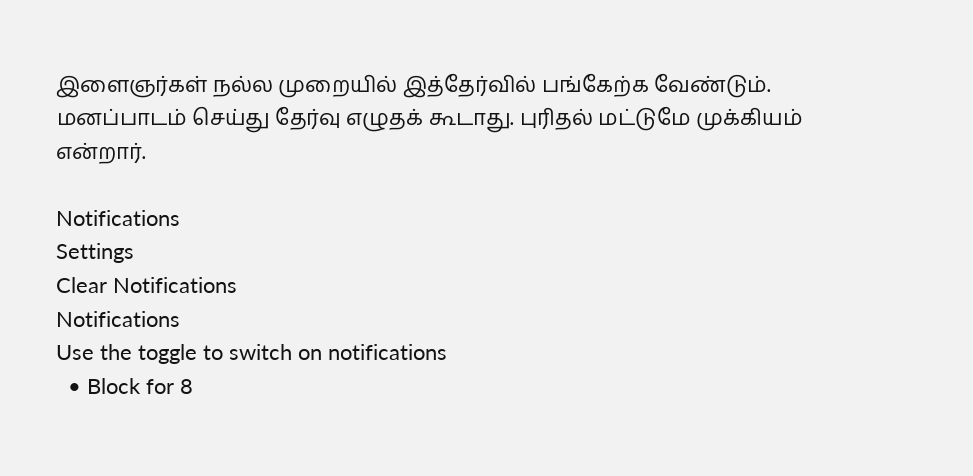இளைஞர்கள் நல்ல முறையில் இத்தேர்வில் பங்கேற்க வேண்டும். மனப்பாடம் செய்து தேர்வு எழுதக் கூடாது. புரிதல் மட்டுமே முக்கியம் என்றார்.

Notifications
Settings
Clear Notifications
Notifications
Use the toggle to switch on notifications
  • Block for 8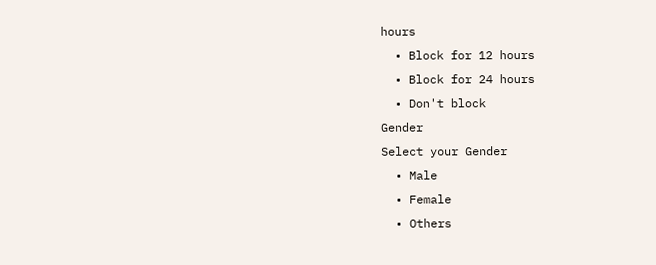hours
  • Block for 12 hours
  • Block for 24 hours
  • Don't block
Gender
Select your Gender
  • Male
  • Female
  • Others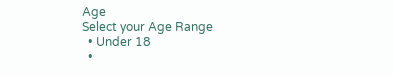Age
Select your Age Range
  • Under 18
  •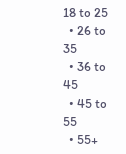18 to 25
  • 26 to 35
  • 36 to 45
  • 45 to 55
  • 55+